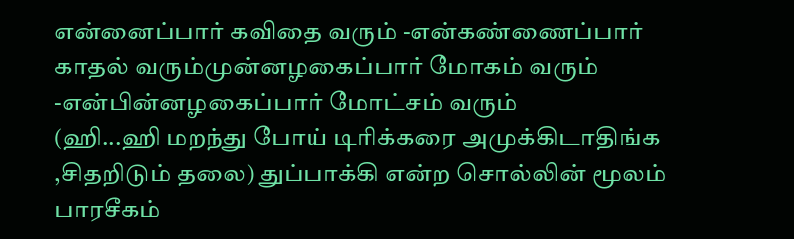என்னைப்பார் கவிதை வரும் -என்கண்ணைப்பார் காதல் வரும்முன்னழகைப்பார் மோகம் வரும் -என்பின்னழகைப்பார் மோட்சம் வரும்
(ஹி...ஹி மறந்து போய் டிரிக்கரை அமுக்கிடாதிங்க ,சிதறிடும் தலை) துப்பாக்கி என்ற சொல்லின் மூலம் பாரசீகம்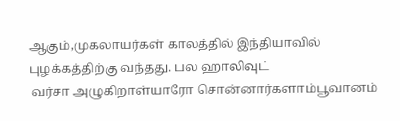ஆகும்,முகலாயர்கள் காலத்தில் இந்தியாவில் புழக்கத்திற்கு வந்தது. பல ஹாலிவுட்
 வர்சா அழுகிறாள்யாரோ சொன்னார்களாம்பூவானம்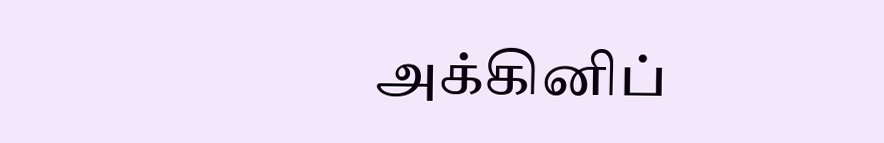அக்கினிப்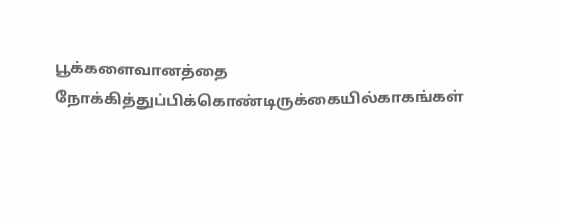பூக்களைவானத்தை நோக்கித்துப்பிக்கொண்டிருக்கையில்காகங்கள்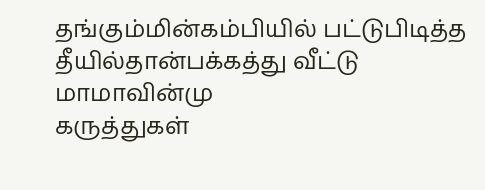தங்கும்மின்கம்பியில் பட்டுபிடித்த தீயில்தான்பக்கத்து வீட்டு மாமாவின்மு
கருத்துகள்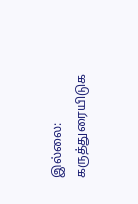இல்லை:
கருத்துரையிடுக